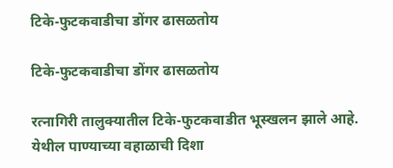टिके-फुटकवाडीचा डोंगर ढासळतोय

टिके-फुटकवाडीचा डोंगर ढासळतोय

रत्नागिरी तालुक्यातील टिके-फुटकवाडीत भूस्खलन झाले आहे. येथील पाण्याच्या वहाळाची दिशा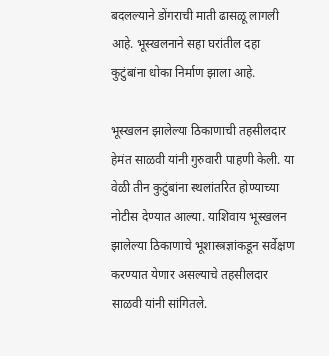बदलल्याने डोंगराची माती ढासळू लागली आहे. भूस्खलनाने सहा घरांतील दहा कुटुंबांना धोका निर्माण झाला आहे.

भूस्खलन झालेल्या ठिकाणाची तहसीलदार हेमंत साळवी यांनी गुरुवारी पाहणी केली. या वेळी तीन कुटुंबांना स्थलांतरित होण्याच्या नोटीस देण्यात आल्या. याशिवाय भूस्खलन झालेल्या ठिकाणाचे भूशास्त्रज्ञांकडून सर्वेक्षण करण्यात येणार असल्याचे तहसीलदार साळवी यांनी सांगितले.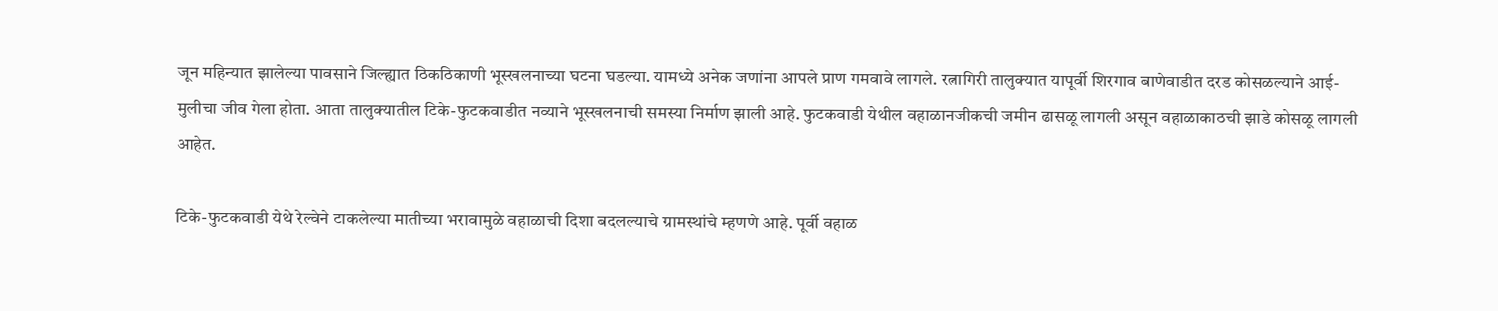जून महिन्यात झालेल्या पावसाने जिल्ह्यात ठिकठिकाणी भूस्खलनाच्या घटना घडल्या. यामध्ये अनेक जणांना आपले प्राण गमवावे लागले. रत्नागिरी तालुक्यात यापूर्वी शिरगाव बाणेवाडीत दरड कोसळल्याने आई-मुलीचा जीव गेला होता. आता तालुक्यातील टिके-फुटकवाडीत नव्याने भूस्खलनाची समस्या निर्माण झाली आहे. फुटकवाडी येथील वहाळानजीकची जमीन ढासळू लागली असून वहाळाकाठची झाडे कोसळू लागली आहेत.

टिके-फुटकवाडी येथे रेल्वेने टाकलेल्या मातीच्या भरावामुळे वहाळाची दिशा बदलल्याचे ग्रामस्थांचे म्हणणे आहे. पूर्वी वहाळ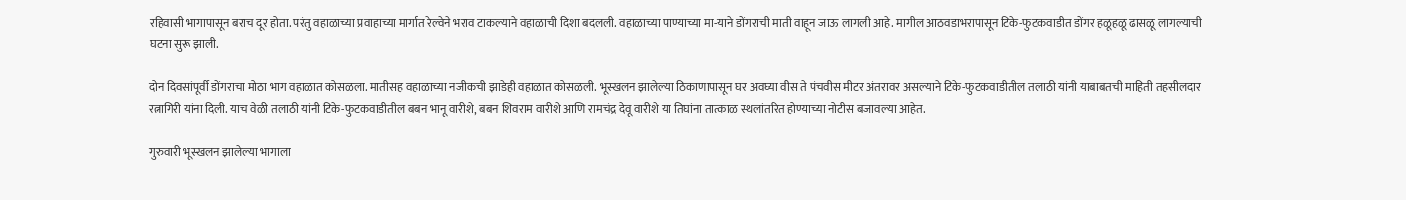रहिवासी भागापासून बराच दूर होता. परंतु वहाळाच्या प्रवाहाच्या मार्गात रेल्वेने भराव टाकल्याने वहाळाची दिशा बदलली. वहाळाच्या पाण्याच्या मा-याने डोंगराची माती वाहून जाऊ लागली आहे. मागील आठवडाभरापासून टिके-फुटकवाडीत डोंगर हळूहळू ढासळू लागल्याची घटना सुरू झाली.

दोन दिवसांपूर्वी डोंगराचा मोठा भाग वहाळात कोसळला. मातीसह वहाळाच्या नजीकची झाडेही वहाळात कोसळली. भूस्खलन झालेल्या ठिकाणापासून घर अवघ्या वीस ते पंचवीस मीटर अंतरावर असल्याने टिके-फुटकवाडीतील तलाठी यांनी याबाबतची माहिती तहसीलदार रत्नागिरी यांना दिली. याच वेळी तलाठी यांनी टिके-फुटकवाडीतील बबन भानू वारीशे, बबन शिवराम वारीशे आणि रामचंद्र देवू वारीशे या तिघांना तात्काळ स्थलांतरित होण्याच्या नोटीस बजावल्या आहेत.

गुरुवारी भूस्खलन झालेल्या भागाला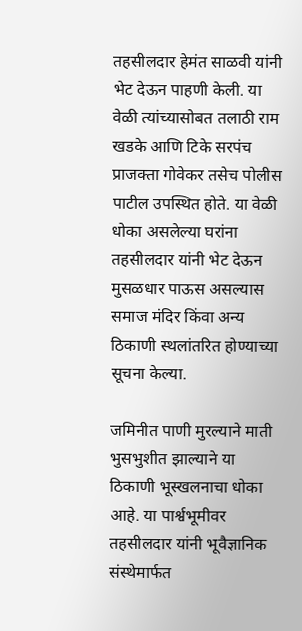तहसीलदार हेमंत साळवी यांनी भेट देऊन पाहणी केली. या वेळी त्यांच्यासोबत तलाठी राम खडके आणि टिके सरपंच प्राजक्ता गोवेकर तसेच पोलीस पाटील उपस्थित होते. या वेळी धोका असलेल्या घरांना तहसीलदार यांनी भेट देऊन मुसळधार पाऊस असल्यास समाज मंदिर किंवा अन्य ठिकाणी स्थलांतरित होण्याच्या सूचना केल्या.

जमिनीत पाणी मुरल्याने माती भुसभुशीत झाल्याने या ठिकाणी भूस्खलनाचा धोका आहे. या पार्श्वभूमीवर तहसीलदार यांनी भूवैज्ञानिक संस्थेमार्फत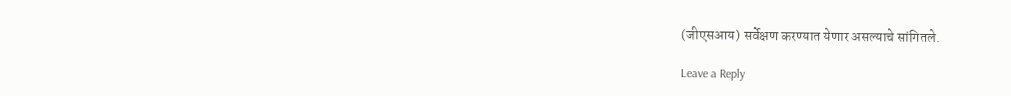(जीएसआय) सर्वेक्षण करण्यात येणार असल्याचे सांगितले.

Leave a Reply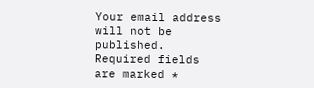Your email address will not be published. Required fields are marked *